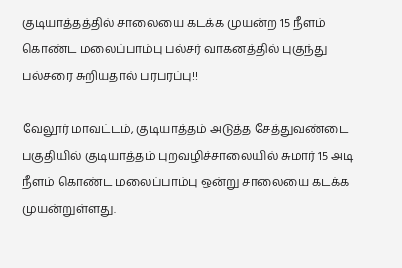குடியாத்தத்தில் சாலையை கடக்க முயன்ற 15 நீளம் கொண்ட மலைப்பாம்பு பல்சர் வாகனத்தில் புகுந்து பல்சரை சுறியதால் பரபரப்பு!!

வேலூர் மாவட்டம், குடியாத்தம் அடுத்த சேத்துவண்டை பகுதியில் குடியாத்தம் புறவழிச்சாலையில் சுமார் 15 அடி நீளம் கொண்ட மலைப்பாம்பு ஒன்று சாலையை கடக்க முயன்றுள்ளது.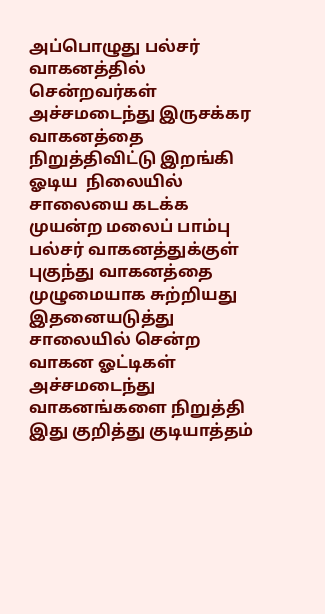அப்பொழுது பல்சர் வாகனத்தில் சென்றவர்கள் அச்சமடைந்து இருசக்கர வாகனத்தை நிறுத்திவிட்டு இறங்கி ஓடிய  நிலையில் சாலையை கடக்க முயன்ற மலைப் பாம்பு பல்சர் வாகனத்துக்குள் புகுந்து வாகனத்தை முழுமையாக சுற்றியது இதனையடுத்து சாலையில் சென்ற வாகன ஓட்டிகள் அச்சமடைந்து வாகனங்களை நிறுத்தி இது குறித்து குடியாத்தம்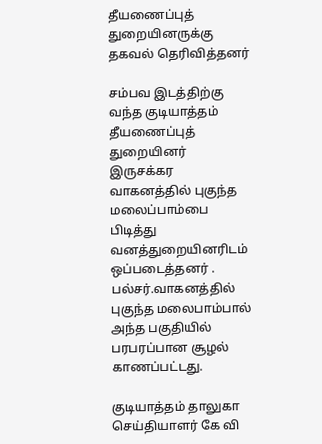தீயணைப்புத் துறையினருக்கு தகவல் தெரிவித்தனர்

சம்பவ இடத்திற்கு வந்த குடியாத்தம் தீயணைப்புத் துறையினர் இருசக்கர வாகனத்தில் புகுந்த மலைப்பாம்பை பிடித்து வனத்துறையினரிடம் ஒப்படைத்தனர் . பல்சர்.வாகனத்தில் புகுந்த மலைபாம்பால் அந்த பகுதியில் பரபரப்பான சூழல் காணப்பட்டது.

குடியாத்தம் தாலுகா செய்தியாளர் கே வி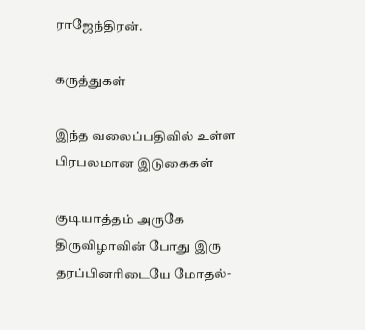ராஜேந்திரன்.

கருத்துகள்

இந்த வலைப்பதிவில் உள்ள பிரபலமான இடுகைகள்

குடியாத்தம் அருகே திருவிழாவின் போது இரு தரப்பினரிடையே மோதல்-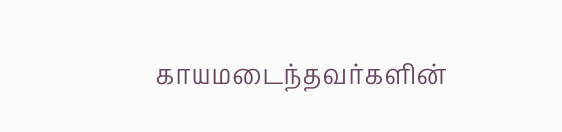காயமடைந்தவர்களின்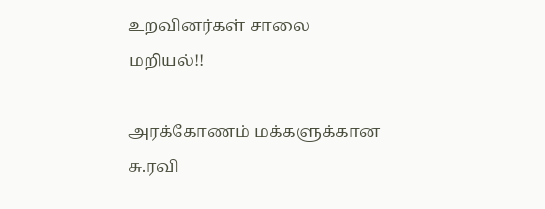உறவினர்கள் சாலை மறியல்!!

அரக்கோணம் மக்களுக்கான சு.ரவி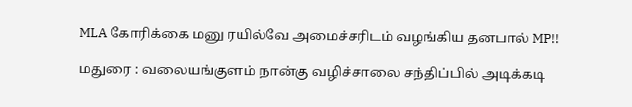MLA கோரிக்கை மனு ரயில்வே அமைச்சரிடம் வழங்கிய தனபால் MP!!

மதுரை : வலையங்குளம் நான்கு வழிச்சாலை சந்திப்பில் அடிக்கடி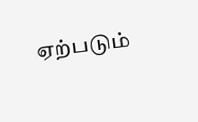ஏற்படும்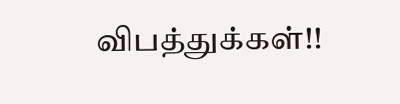விபத்துக்கள்!!